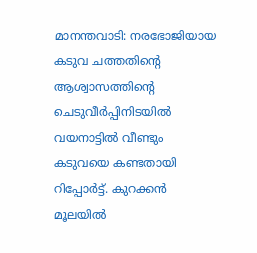മാനന്തവാടി: നരഭോജിയായ കടുവ ചത്തതിന്റെ ആശ്വാസത്തിന്റെ ചെടുവീർപ്പിനിടയിൽ വയനാട്ടിൽ വീണ്ടും കടുവയെ കണ്ടതായി റിപ്പോർട്ട്. കുറക്കൻ മൂലയിൽ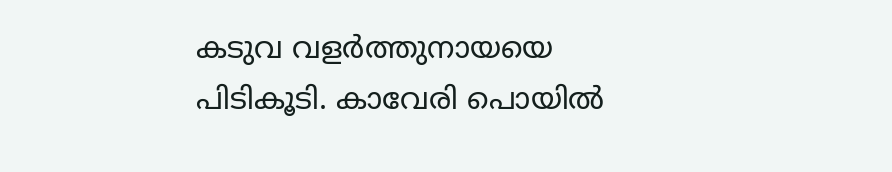കടുവ വളർത്തുനായയെ പിടികൂടി. കാവേരി പൊയിൽ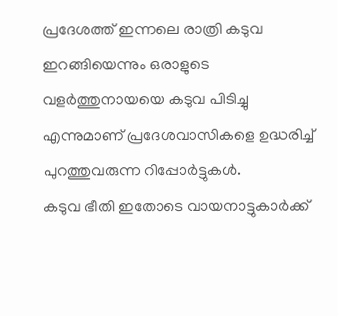പ്രദേശത്ത് ഇന്നലെ രാത്രി കടുവ ഇറങ്ങിയെന്നും ഒരാളുടെ വളർത്തുനായയെ കടുവ പിടിച്ചു എന്നുമാണ് പ്രദേശവാസികളെ ഉദ്ധരിച്ച് പുറത്തുവരുന്ന റിപ്പോർട്ടുകൾ.
കടുവ ഭീതി ഇതോടെ വായനാട്ടുകാർക്ക്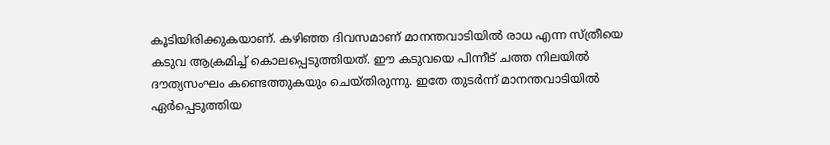കൂടിയിരിക്കുകയാണ്. കഴിഞ്ഞ ദിവസമാണ് മാനന്തവാടിയിൽ രാധ എന്ന സ്ത്രീയെ കടുവ ആക്രമിച്ച് കൊലപ്പെടുത്തിയത്. ഈ കടുവയെ പിന്നീട് ചത്ത നിലയിൽ ദൗത്യസംഘം കണ്ടെത്തുകയും ചെയ്തിരുന്നു. ഇതേ തുടർന്ന് മാനന്തവാടിയിൽ ഏർപ്പെടുത്തിയ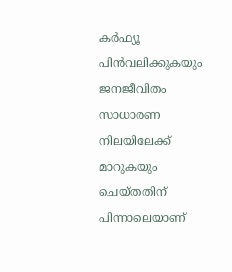കർഫ്യൂ പിൻവലിക്കുകയും ജനജീവിതം സാധാരണ നിലയിലേക്ക് മാറുകയും ചെയ്തതിന് പിന്നാലെയാണ്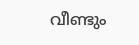വീണ്ടും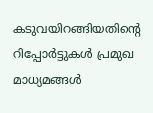കടുവയിറങ്ങിയതിന്റെ റിപ്പോർട്ടുകൾ പ്രമുഖ മാധ്യമങ്ങൾ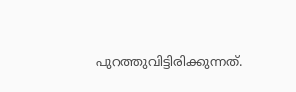പുറത്തുവിട്ടിരിക്കുന്നത്.